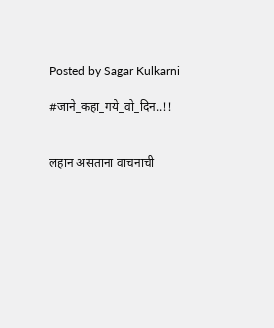Posted by Sagar Kulkarni

#जाने_कहा_गये_वो_दिन..!!


लहान असताना वाचनाची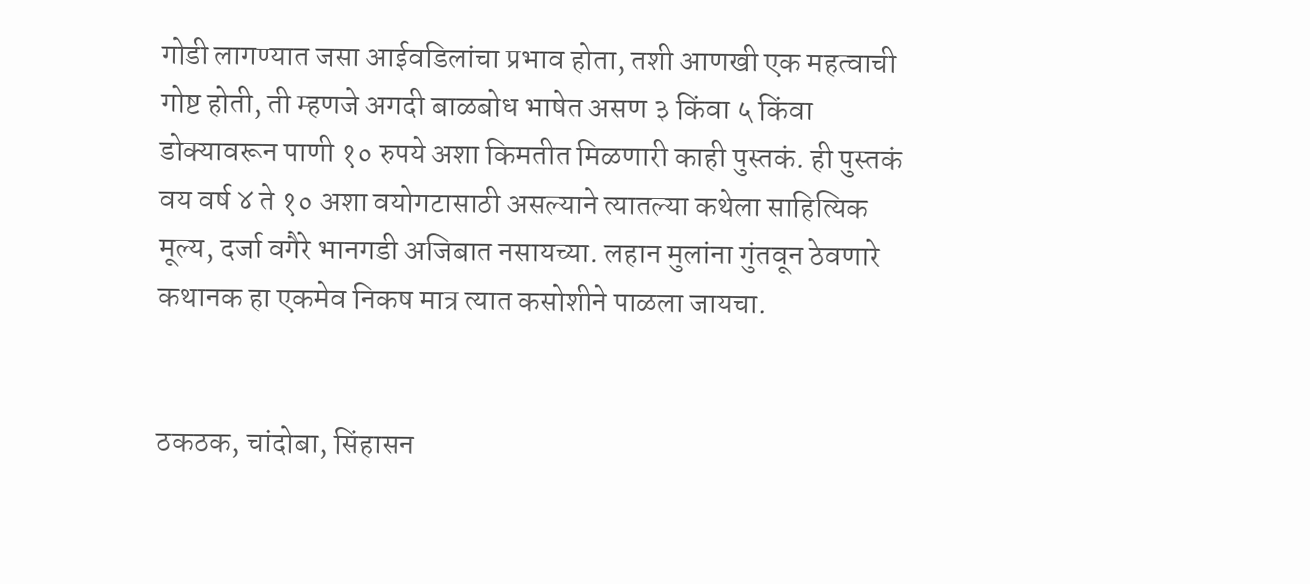गोडी लागण्यात जसा आईवडिलांचा प्रभाव होता, तशी आणखी एक महत्वाची गोष्ट होती, ती म्हणजे अगदी बाळबोध भाषेत असण ३ किंवा ५ किंवा डोक्यावरून पाणी १० रुपये अशा किमतीत मिळणारी काही पुस्तकं. ही पुस्तकं वय वर्ष ४ ते १० अशा वयोगटासाठी असल्याने त्यातल्या कथेला साहित्यिक मूल्य, दर्जा वगैरे भानगडी अजिबात नसायच्या. लहान मुलांना गुंतवून ठेवणारे कथानक हा एकमेव निकष मात्र त्यात कसोशीने पाळला जायचा.


ठकठक, चांदोबा, सिंहासन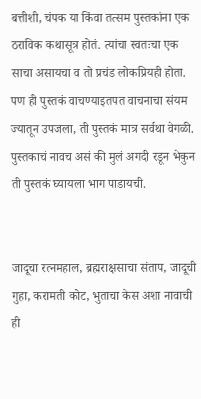बत्तीशी, चंपक या किंवा तत्सम पुस्तकांना एक ठराविक कथासूत्र होतं. त्यांचा स्वतःचा एक साचा असायचा व तो प्रचंड लोकप्रियही होता. पण ही पुस्तकं वाचण्याइतपत वाचनाचा संयम ज्यातून उपजला, ती पुस्तकं मात्र सर्वथा वेगळी. पुस्तकाचं नावच असं की मुलं अगदी रडून भेकुन ती पुस्तकं घ्यायला भाग पाडायची.


जादूचा रत्नमहाल, ब्रह्मराक्षसाचा संताप, जादूची गुहा, करामती कोट, भुताचा केस अशा नावाची ही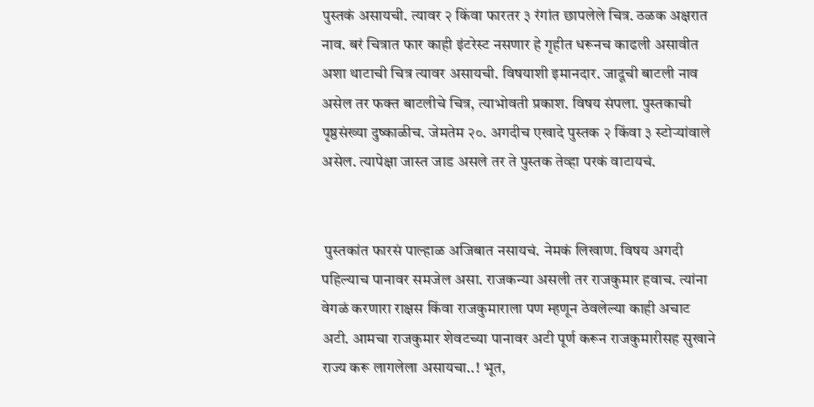पुस्तकं असायची. त्यावर २ किंवा फारतर ३ रंगांत छापलेले चित्र. ठळक अक्षरात नाव. बरं चित्रात फार काही इंटरेस्ट नसणार हे गृहीत धरूनच काढली असावीत अशा थाटाची चित्र त्यावर असायची. विषयाशी इमानदार. जादूची बाटली नाव असेल तर फक्त बाटलीचे चित्र, त्याभोवती प्रकाश. विषय संपला. पुस्तकाची पृष्ठसंख्या दुष्काळीच. जेमतेम २०. अगदीच एखादे पुस्तक २ किंवा ३ स्टोऱ्यांवाले असेल. त्यापेक्षा जास्त जाड असले तर ते पुस्तक तेव्हा परकं वाटायचं.


 पुस्तकांत फारसं पाल्हाळ अजिबात नसायचं. नेमकं लिखाण. विषय अगदी पहिल्याच पानावर समजेल असा. राजकन्या असली तर राजकुमार हवाच. त्यांना वेगळं करणारा राक्षस किंवा राजकुमाराला पण म्हणून ठेवलेल्या काही अचाट अटी. आमचा राजकुमार शेवटच्या पानावर अटी पूर्ण करून राजकुमारीसह सुखाने राज्य करू लागलेला असायचा..! भूत,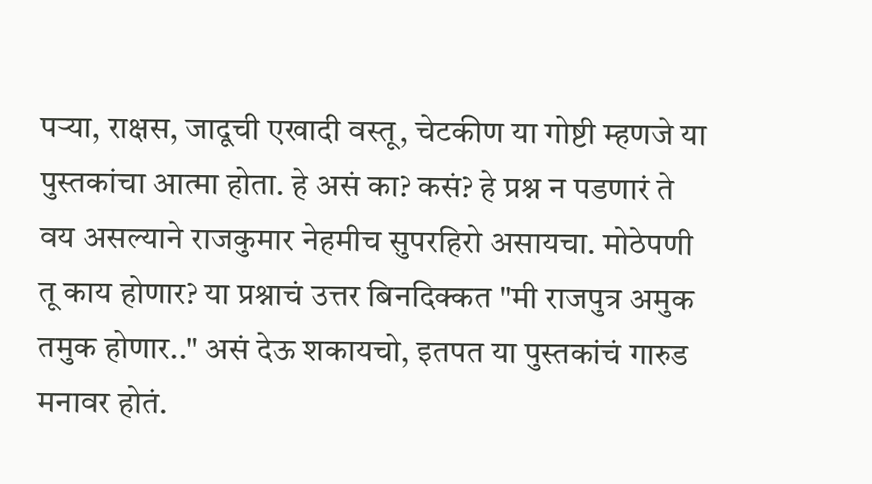पऱ्या, राक्षस, जादूची एखादी वस्तू, चेटकीण या गोष्टी म्हणजे या पुस्तकांचा आत्मा होता. हे असं का? कसं? हे प्रश्न न पडणारं ते वय असल्याने राजकुमार नेहमीच सुपरहिरो असायचा. मोठेपणी तू काय होणार? या प्रश्नाचं उत्तर बिनदिक्कत "मी राजपुत्र अमुक तमुक होणार.." असं देऊ शकायचो, इतपत या पुस्तकांचं गारुड मनावर होतं.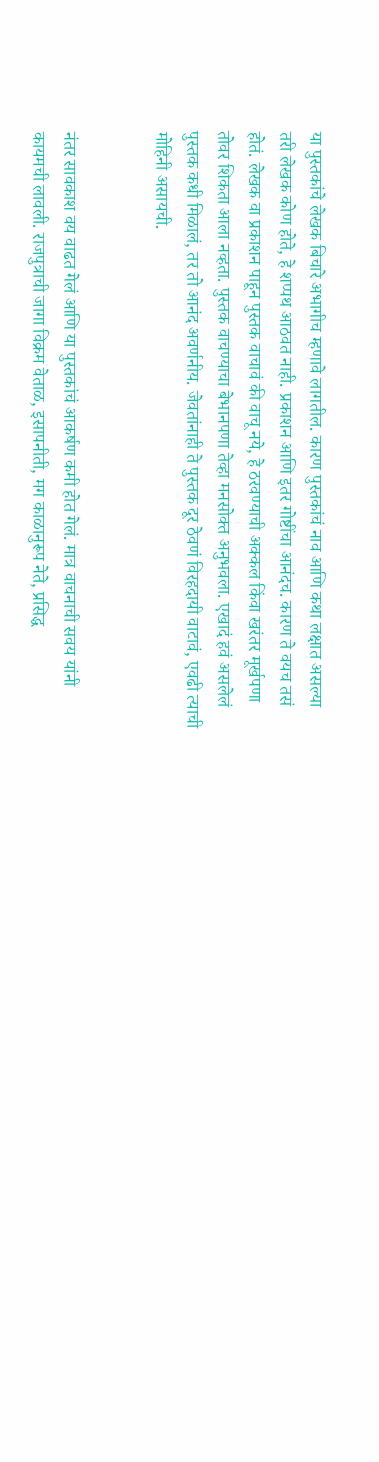या पुस्तकांचे लेखक बिचारे अभागीच म्हणावे लागतील. कारण पुस्तकांचं नाव आणि कथा लक्षात असल्या तरी लेखक कोण होते, हे शप्पथ आठवत नाही. प्रकाशन आणि इतर गोष्टींचा आनंदच. कारण ते वयच तसं होतं. लेखक वा प्रकाशन पाहून पुस्तक वाचावं की वाचू नये, हे ठरवण्याची अक्कल किंवा खरंतर मूर्खपणा तोवर शिकता आला नव्हता. पुस्तक वाचण्याचा बेभानपणा तेव्हा मनसोक्त अनुभवला. एखादं हवं असलेलं पुस्तक कधी मिळालं, तर तो आनंद अवर्णनीय. जेवतांनाही ते पुस्तक दूर ठेवणं विरहदायी वाटावं, एवढी त्याची मोहिनी असायची.


नंतर सावकाश वय वाढत गेलं आणि या पुस्तकांचं आकर्षण कमी होत गेलं. मात्र वाचनाची सवय यांनी कायमची लावली. राजपुत्राची जागा विक्रम वेताळ, इसापनीती, मग काळानुरूप नेते, प्रसिद्ध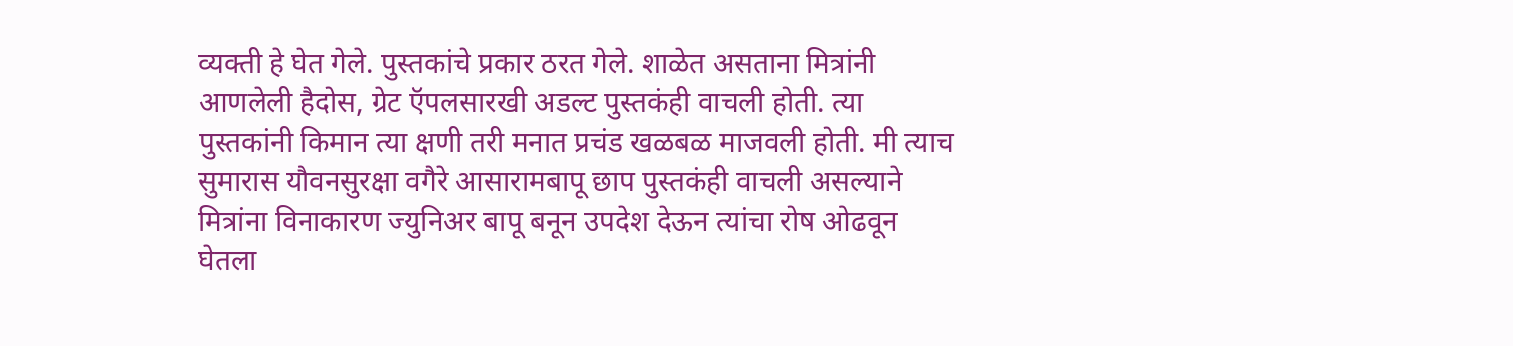व्यक्ती हे घेत गेले. पुस्तकांचे प्रकार ठरत गेले. शाळेत असताना मित्रांनी आणलेली हैदोस, ग्रेट ऍपलसारखी अडल्ट पुस्तकंही वाचली होती. त्या पुस्तकांनी किमान त्या क्षणी तरी मनात प्रचंड खळबळ माजवली होती. मी त्याच सुमारास यौवनसुरक्षा वगैरे आसारामबापू छाप पुस्तकंही वाचली असल्याने मित्रांना विनाकारण ज्युनिअर बापू बनून उपदेश देऊन त्यांचा रोष ओढवून घेतला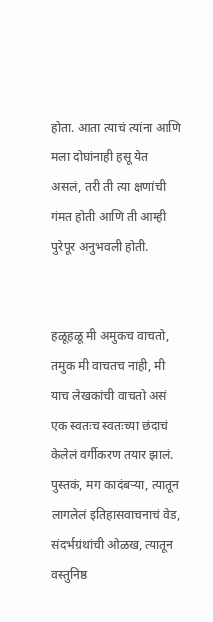होता. आता त्याचं त्यांना आणि मला दोघांनाही हसू येत असलं, तरी ती त्या क्षणांची गंमत होती आणि ती आम्ही पुरेपूर अनुभवली होती.


हळूहळू मी अमुकच वाचतो, तमुक मी वाचतच नाही, मी याच लेखकांची वाचतो असं एक स्वतःच स्वतःच्या छंदाचं केलेलं वर्गीकरण तयार झालं. पुस्तकं, मग कादंबऱ्या, त्यातून लागलेलं इतिहासवाचनाचं वेड, संदर्भग्रंथांची ओळख, त्यातून वस्तुनिष्ठ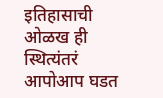इतिहासाची ओळख ही स्थित्यंतरं आपोआप घडत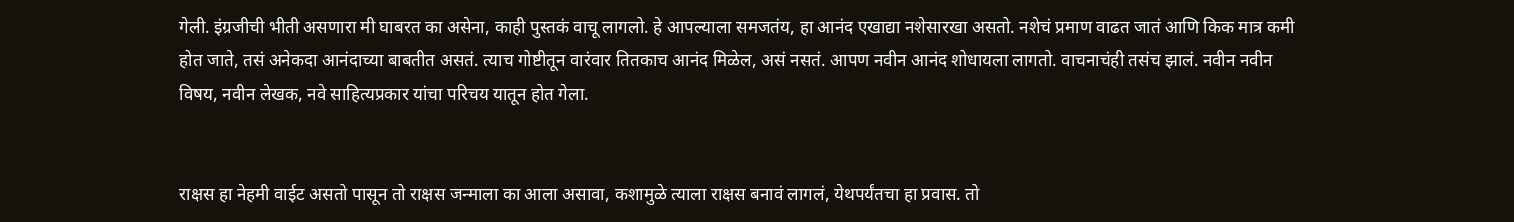गेली. इंग्रजीची भीती असणारा मी घाबरत का असेना, काही पुस्तकं वाचू लागलो. हे आपल्याला समजतंय, हा आनंद एखाद्या नशेसारखा असतो. नशेचं प्रमाण वाढत जातं आणि किक मात्र कमी होत जाते, तसं अनेकदा आनंदाच्या बाबतीत असतं. त्याच गोष्टीतून वारंवार तितकाच आनंद मिळेल, असं नसतं. आपण नवीन आनंद शोधायला लागतो. वाचनाचंही तसंच झालं. नवीन नवीन विषय, नवीन लेखक, नवे साहित्यप्रकार यांचा परिचय यातून होत गेला.


राक्षस हा नेहमी वाईट असतो पासून तो राक्षस जन्माला का आला असावा, कशामुळे त्याला राक्षस बनावं लागलं, येथपर्यंतचा हा प्रवास. तो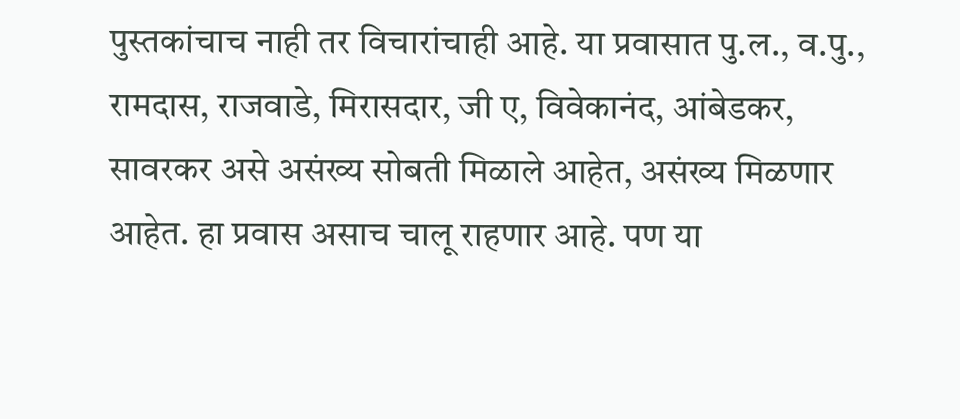पुस्तकांचाच नाही तर विचारांचाही आहे. या प्रवासात पु.ल., व.पु., रामदास, राजवाडे, मिरासदार, जी ए, विवेकानंद, आंबेडकर, सावरकर असे असंख्य सोबती मिळाले आहेत, असंख्य मिळणार आहेत. हा प्रवास असाच चालू राहणार आहे. पण या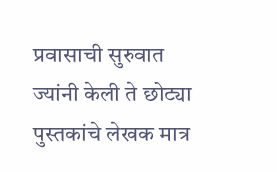प्रवासाची सुरुवात ज्यांनी केली ते छोट्या पुस्तकांचे लेखक मात्र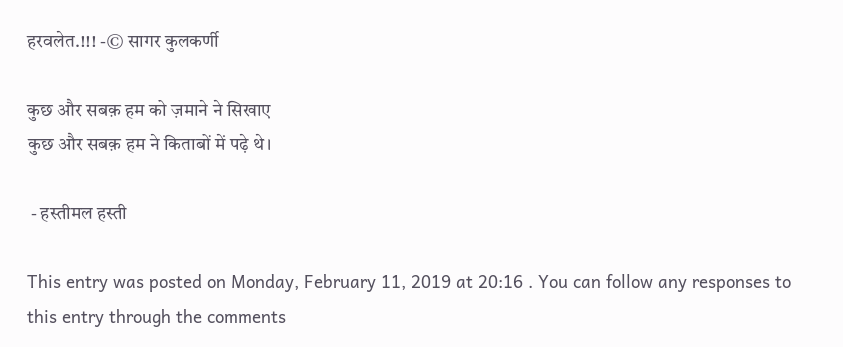हरवलेत.!!! -© सागर कुलकर्णी

कुछ और सबक़ हम को ज़माने ने सिखाए
कुछ और सबक़ हम ने किताबों में पढ़े थे।

 - हस्तीमल हस्ती

This entry was posted on Monday, February 11, 2019 at 20:16 . You can follow any responses to this entry through the comments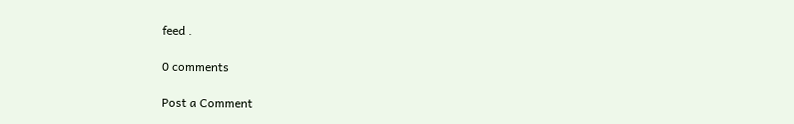feed .

0 comments

Post a Comment